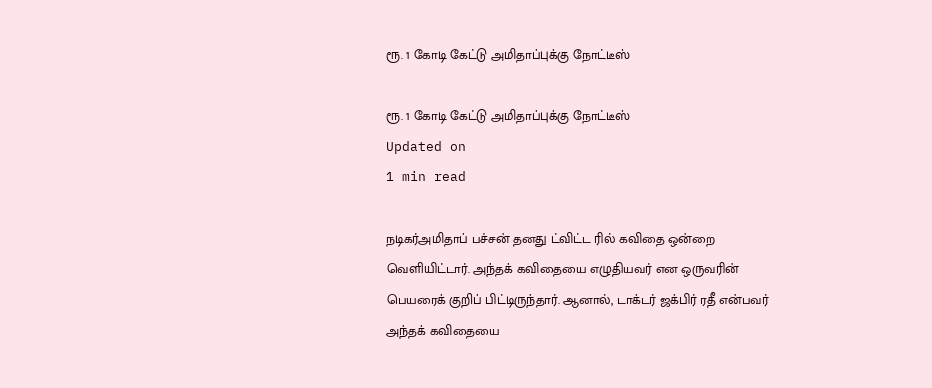ரூ. 1 கோடி கேட்டு அமிதாப்புக்கு நோட்டீஸ்

ரூ. 1 கோடி கேட்டு அமிதாப்புக்கு நோட்டீஸ்
Updated on
1 min read

நடிகர்அமிதாப் பச்சன் தனது ட்விட்ட ரில் கவிதை ஒன்றை வெளியிட்டார். அந்தக் கவிதையை எழுதியவர் என ஒருவரின் பெயரைக் குறிப் பிட்டிருந்தார். ஆனால், டாக்டர் ஜக்பிர் ரதீ என்பவர் அந்தக் கவிதையை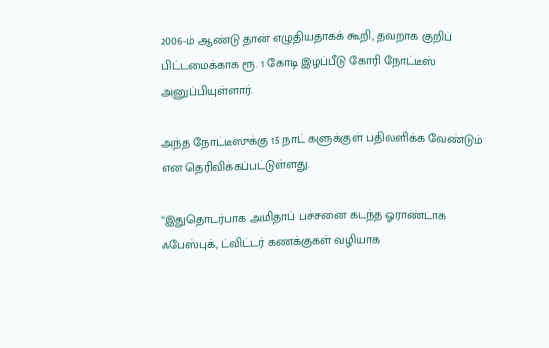2006-ம் ஆண்டு தான் எழுதியதாகக் கூறி, தவறாக குறிப் பிட்டமைக்காக ரூ. 1 கோடி இழப்பீடு கோரி நோட்டீஸ் அனுப்பியுள்ளார்.

அந்த நோட்டீஸுக்கு 15 நாட் களுக்குள் பதிலளிக்க வேண்டும் என தெரிவிக்கப்பட்டுள்ளது.

“இதுதொடர்பாக அமிதாப் பச்சனை கடந்த ஓராண்டாக ஃபேஸ்புக், ட்விட்டர் கணக்குகள் வழியாக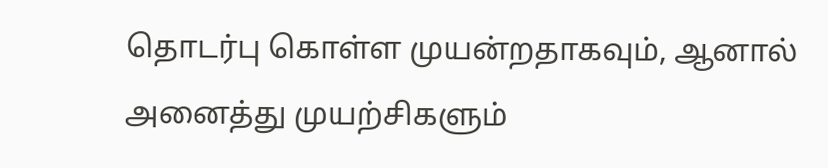தொடர்பு கொள்ள முயன்றதாகவும், ஆனால் அனைத்து முயற்சிகளும்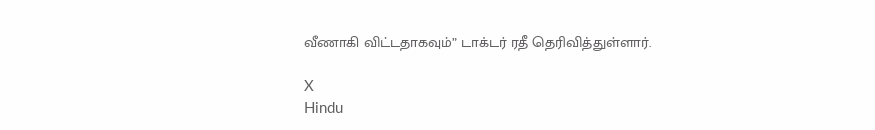வீணாகி விட்டதாகவும்” டாக்டர் ரதீ தெரிவித்துள்ளார்.

X
Hindu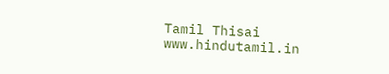Tamil Thisai
www.hindutamil.in